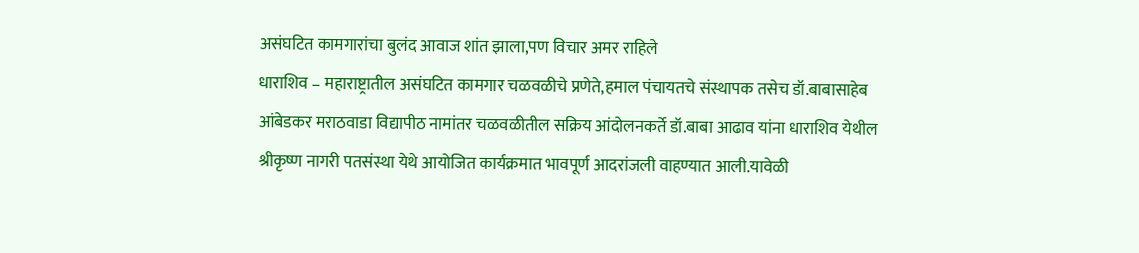असंघटित कामगारांचा बुलंद आवाज शांत झाला,पण विचार अमर राहिले
धाराशिव – महाराष्ट्रातील असंघटित कामगार चळवळीचे प्रणेते,हमाल पंचायतचे संस्थापक तसेच डॉ.बाबासाहेब आंबेडकर मराठवाडा विद्यापीठ नामांतर चळवळीतील सक्रिय आंदोलनकर्ते डॉ.बाबा आढाव यांना धाराशिव येथील श्रीकृष्ण नागरी पतसंस्था येथे आयोजित कार्यक्रमात भावपूर्ण आदरांजली वाहण्यात आली.यावेळी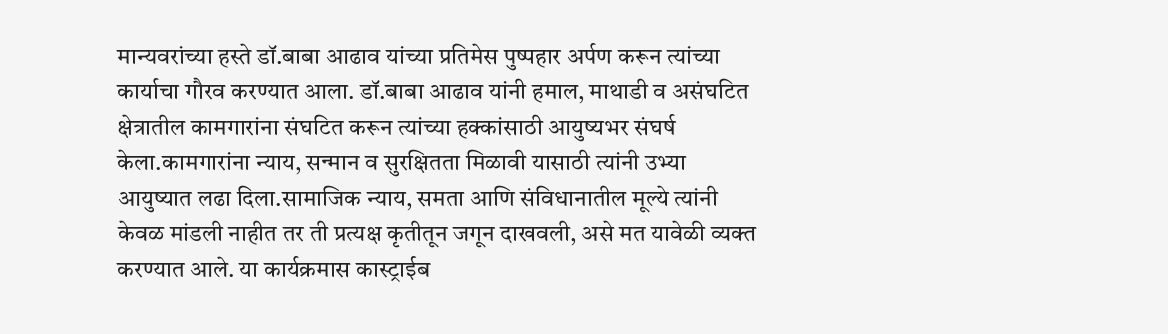मान्यवरांच्या हस्ते डॉ.बाबा आढाव यांच्या प्रतिमेस पुष्पहार अर्पण करून त्यांच्या कार्याचा गौरव करण्यात आला. डॉ.बाबा आढाव यांनी हमाल, माथाडी व असंघटित क्षेत्रातील कामगारांना संघटित करून त्यांच्या हक्कांसाठी आयुष्यभर संघर्ष केला.कामगारांना न्याय, सन्मान व सुरक्षितता मिळावी यासाठी त्यांनी उभ्या आयुष्यात लढा दिला.सामाजिक न्याय, समता आणि संविधानातील मूल्ये त्यांनी केवळ मांडली नाहीत तर ती प्रत्यक्ष कृतीतून जगून दाखवली, असे मत यावेळी व्यक्त करण्यात आले. या कार्यक्रमास कास्ट्राईब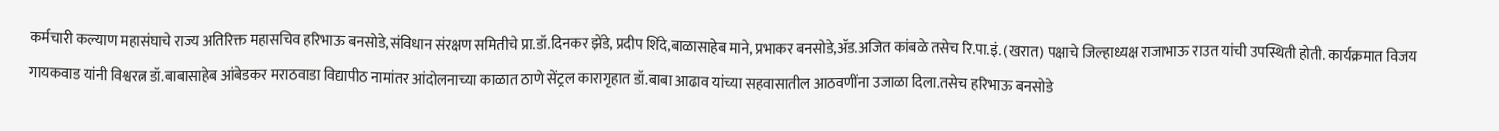कर्मचारी कल्याण महासंघाचे राज्य अतिरिक्त महासचिव हरिभाऊ बनसोडे,संविधान संरक्षण समितीचे प्रा.डॉ.दिनकर झेंडे, प्रदीप शिंदे,बाळासाहेब माने, प्रभाकर बनसोडे,ॲड.अजित कांबळे तसेच रि.पा.इं. (खरात) पक्षाचे जिल्हाध्यक्ष राजाभाऊ राउत यांची उपस्थिती होती. कार्यक्रमात विजय गायकवाड यांनी विश्वरत्न डॉ.बाबासाहेब आंबेडकर मराठवाडा विद्यापीठ नामांतर आंदोलनाच्या काळात ठाणे सेंट्रल कारागृहात डॉ.बाबा आढाव यांच्या सहवासातील आठवणींना उजाळा दिला.तसेच हरिभाऊ बनसोडे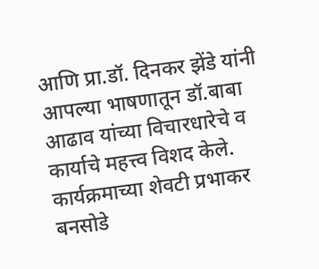आणि प्रा.डॉ. दिनकर झेंडे यांनी आपल्या भाषणातून डॉ.बाबा आढाव यांच्या विचारधारेचे व कार्याचे महत्त्व विशद केले. कार्यक्रमाच्या शेवटी प्रभाकर बनसोडे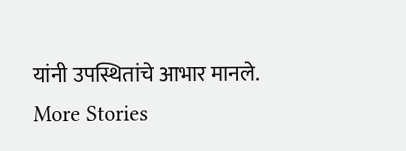यांनी उपस्थितांचे आभार मानले.
More Stories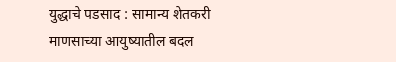युद्धाचे पडसाद : सामान्य शेतकरी माणसाच्या आयुष्यातील बदल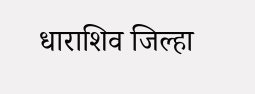धाराशिव जिल्हा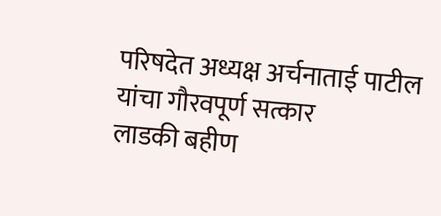परिषदेत अध्यक्ष अर्चनाताई पाटील यांचा गौरवपूर्ण सत्कार
लाडकी बहीण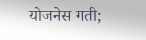योजनेस गती;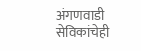अंगणवाडी सेविकांचेही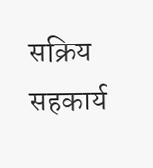सक्रिय सहकार्य